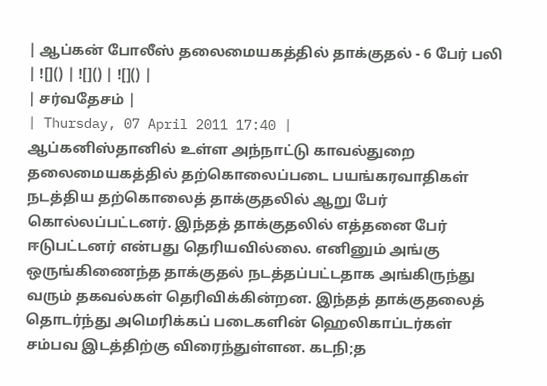| ஆப்கன் போலீஸ் தலைமையகத்தில் தாக்குதல் - 6 பேர் பலி | ![]() | ![]() | ![]() |
| சர்வதேசம் |
| Thursday, 07 April 2011 17:40 |
ஆப்கனிஸ்தானில் உள்ள அந்நாட்டு காவல்துறை தலைமையகத்தில் தற்கொலைப்படை பயங்கரவாதிகள் நடத்திய தற்கொலைத் தாக்குதலில் ஆறு பேர் கொல்லப்பட்டனர். இந்தத் தாக்குதலில் எத்தனை பேர் ஈடுபட்டனர் என்பது தெரியவில்லை. எனினும் அங்கு ஒருங்கிணைந்த தாக்குதல் நடத்தப்பட்டதாக அங்கிருந்து வரும் தகவல்கள் தெரிவிக்கின்றன. இந்தத் தாக்குதலைத் தொடர்ந்து அமெரிக்கப் படைகளின் ஹெலிகாப்டர்கள் சம்பவ இடத்திற்கு விரைந்துள்ளன. கடநி;த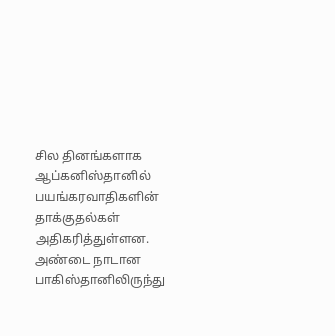சில தினங்களாக ஆப்கனிஸ்தானில் பயங்கரவாதிகளின் தாக்குதல்கள் அதிகரித்துள்ளன. அண்டை நாடான பாகிஸ்தானிலிருந்து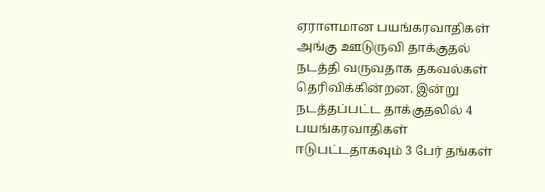ஏராளமான பயங்கரவாதிகள் அங்கு ஊடுருவி தாக்குதல் நடத்தி வருவதாக தகவல்கள் தெரிவிக்கின்றன. இன்று நடத்தப்பட்ட தாக்குதலில் 4 பயங்கரவாதிகள் ஈடுபட்டதாகவும் 3 பேர் தங்கள்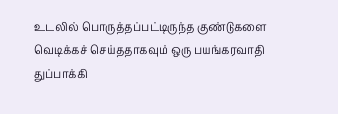உடலில் பொருத்தப்பட்டிருந்த குண்டுகளை வெடிக்கச் செய்ததாகவும் ஒரு பயங்கரவாதி துப்பாக்கி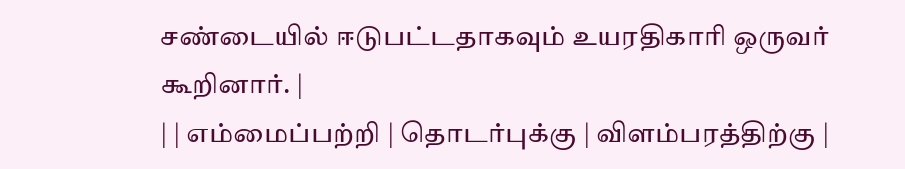சண்டையில் ஈடுபட்டதாகவும் உயரதிகாரி ஒருவர் கூறினார். |
| | எம்மைப்பற்றி | தொடர்புக்கு | விளம்பரத்திற்கு |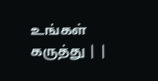உங்கள் கருத்து | |